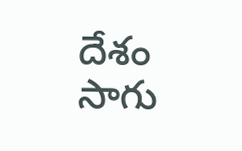దేశం
సాగు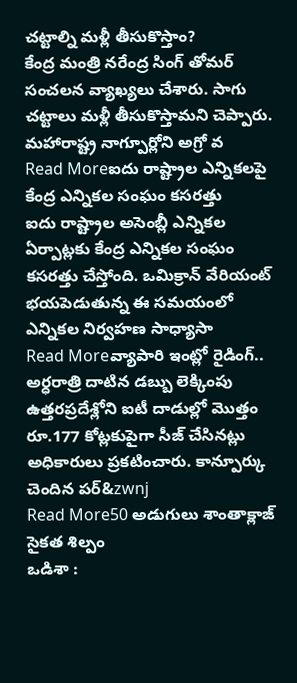చట్టాల్ని మళ్లీ తీసుకొస్తాం?
కేంద్ర మంత్రి నరేంద్ర సింగ్ తోమర్ సంచలన వ్యాఖ్యలు చేశారు. సాగు చట్టాలు మళ్లీ తీసుకొస్తామని చెప్పారు. మహారాష్ట్ర నాగ్పూర్లోని అగ్రో వ
Read Moreఐదు రాష్ట్రాల ఎన్నికలపై కేంద్ర ఎన్నికల సంఘం కసరత్తు
ఐదు రాష్ట్రాల అసెంబ్లీ ఎన్నికల ఏర్పాట్లకు కేంద్ర ఎన్నికల సంఘం కసరత్తు చేస్తోంది. ఒమిక్రాన్ వేరియంట్ భయపెడుతున్న ఈ సమయంలో ఎన్నికల నిర్వహణ సాధ్యాసా
Read Moreవ్యాపారి ఇంట్లో రైడింగ్.. అర్ధరాత్రి దాటిన డబ్బు లెక్కింపు
ఉత్తరప్రదేశ్లోని ఐటీ దాడుల్లో మొత్తం రూ.177 కోట్లకుపైగా సీజ్ చేసినట్లు అధికారులు ప్రకటించారు. కాన్పూర్కు చెందిన పర్&zwnj
Read More50 అడుగులు శాంతాక్లాజ్ సైకత శిల్పం
ఒడిశా :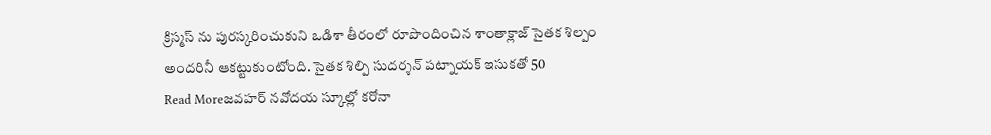క్రిస్మస్ ను పురస్కరించుకుని ఒడిశా తీరంలో రూపొందించిన శాంతాక్లాజ్ సైతక శిల్పం అందరినీ ఆకట్టుకుంటోంది. సైతక శిల్పి సుదర్శన్ పట్నాయక్ ఇసుకతో 50
Read Moreజవహర్ నవోదయ స్కూల్లో కరోనా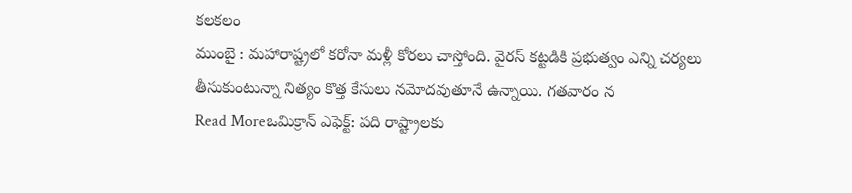కలకలం
ముంబై : మహారాష్ట్రలో కరోనా మళ్లీ కోరలు చాస్తోంది. వైరస్ కట్టడికి ప్రభుత్వం ఎన్ని చర్యలు తీసుకుంటున్నా నిత్యం కొత్త కేసులు నమోదవుతూనే ఉన్నాయి. గతవారం న
Read Moreఒమిక్రాన్ ఎఫెక్ట్: పది రాష్ట్రాలకు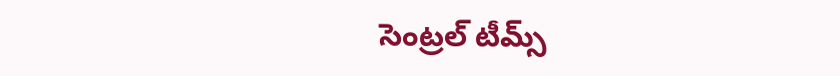సెంట్రల్ టీమ్స్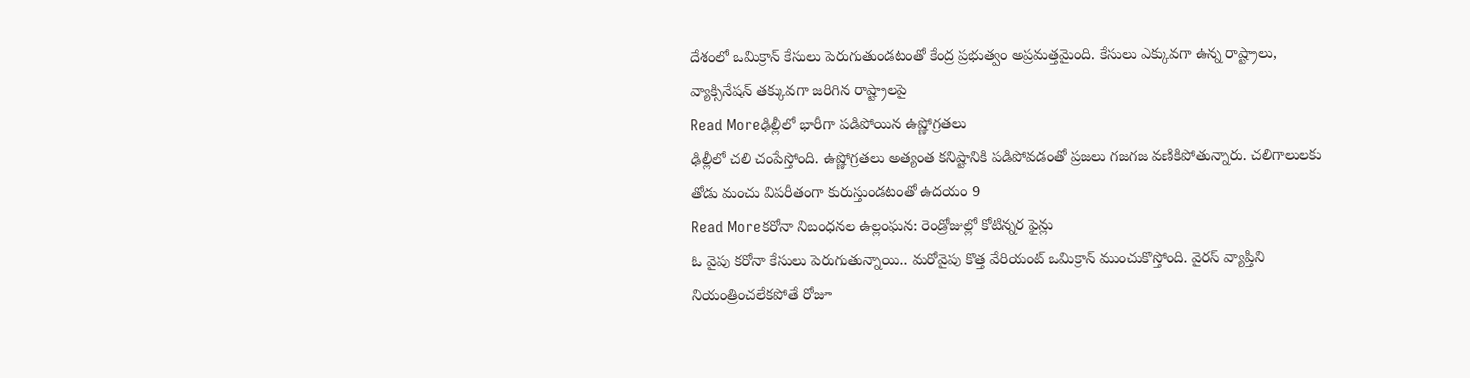దేశంలో ఒమిక్రాన్ కేసులు పెరుగుతుండటంతో కేంద్ర ప్రభుత్వం అప్రమత్తమైంది. కేసులు ఎక్కువగా ఉన్న రాష్ట్రాలు, వ్యాక్సినేషన్ తక్కువగా జరిగిన రాష్ట్రాలపై
Read Moreఢిల్లీలో భారీగా పడిపోయిన ఉష్ణోగ్రతలు
ఢిల్లీలో చలి చంపేస్తోంది. ఉష్ణోగ్రతలు అత్యంత కనిష్టానికి పడిపోవడంతో ప్రజలు గజగజ వణికిపోతున్నారు. చలిగాలులకు తోడు మంచు విపరీతంగా కురుస్తుండటంతో ఉదయం 9
Read Moreకరోనా నిబంధనల ఉల్లంఘన: రెండ్రోజుల్లో కోటిన్నర ఫైన్లు
ఓ వైపు కరోనా కేసులు పెరుగుతున్నాయి.. మరోవైపు కొత్త వేరియంట్ ఒమిక్రాన్ ముంచుకొస్తోంది. వైరస్ వ్యాప్తిని నియంత్రించలేకపోతే రోజూ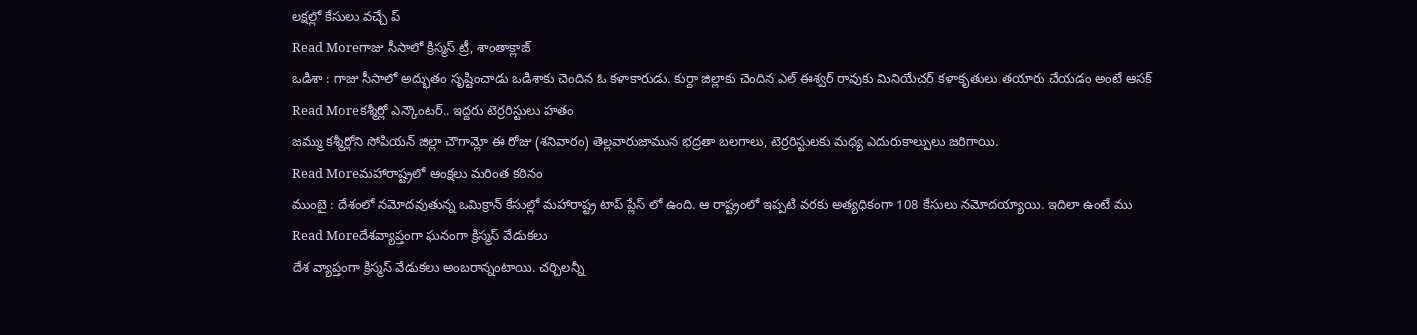లక్షల్లో కేసులు వచ్చే ప్
Read Moreగాజు సీసాలో క్రిస్మస్ ట్రీ, శాంతాక్లాజ్
ఒడిశా : గాజు సీసాలో అద్భుతం సృష్టించాడు ఒడిశాకు చెందిన ఓ కళాకారుడు. కుర్దా జిల్లాకు చెందిన ఎల్ ఈశ్వర్ రావుకు మినియేచర్ కళాకృతులు తయారు చేయడం అంటే ఆసక్
Read Moreకశ్మీర్లో ఎన్కౌంటర్.. ఇద్దరు టెర్రరిస్టులు హతం
జమ్ము కశ్మీర్లోని సోపియన్ జిల్లా చౌగామ్లో ఈ రోజు (శనివారం) తెల్లవారుజామున భద్రతా బలగాలు, టెర్రరిస్టులకు మధ్య ఎదురుకాల్పులు జరిగాయి.
Read Moreమహారాష్ట్రలో ఆంక్షలు మరింత కఠినం
ముంబై : దేశంలో నమోదవుతున్న ఒమిక్రాన్ కేసుల్లో మహారాష్ట్ర టాప్ ప్లేస్ లో ఉంది. ఆ రాష్ట్రంలో ఇప్పటి వరకు అత్యధికంగా 108 కేసులు నమోదయ్యాయి. ఇదిలా ఉంటే ము
Read Moreదేశవ్యాప్తంగా ఘనంగా క్రిస్మస్ వేడుకలు
దేశ వ్యాప్తంగా క్రిస్మస్ వేడుకలు అంబరాన్నంటాయి. చర్చిలన్నీ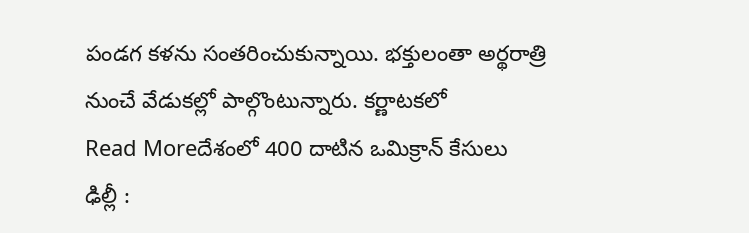పండగ కళను సంతరించుకున్నాయి. భక్తులంతా అర్థరాత్రి నుంచే వేడుకల్లో పాల్గొంటున్నారు. కర్ణాటకలో
Read Moreదేశంలో 400 దాటిన ఒమిక్రాన్ కేసులు
ఢిల్లీ :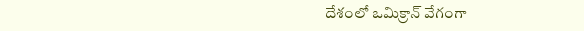దేశంలో ఒమిక్రాన్ వేగంగా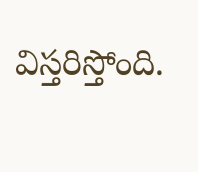విస్తరిస్తోంది.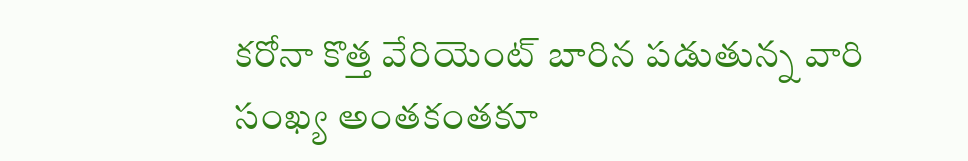కరోనా కొత్త వేరియెంట్ బారిన పడుతున్న వారి సంఖ్య అంతకంతకూ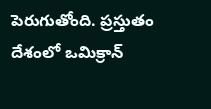పెరుగుతోంది. ప్రస్తుతం దేశంలో ఒమిక్రాన్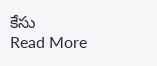కేసు
Read More